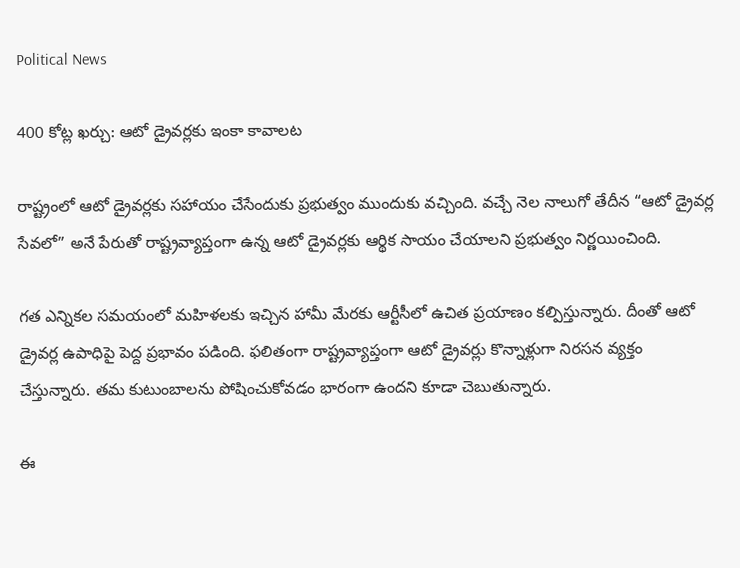Political News

400 కోట్ల ఖర్చు: ఆటో డ్రైవర్లకు ఇంకా కావాలట

రాష్ట్రంలో ఆటో డ్రైవర్లకు సహాయం చేసేందుకు ప్రభుత్వం ముందుకు వచ్చింది. వచ్చే నెల నాలుగో తేదీన “ఆటో డ్రైవర్ల సేవలో” అనే పేరుతో రాష్ట్రవ్యాప్తంగా ఉన్న ఆటో డ్రైవర్లకు ఆర్థిక సాయం చేయాలని ప్రభుత్వం నిర్ణయించింది.

గత ఎన్నికల సమయంలో మహిళలకు ఇచ్చిన హామీ మేరకు ఆర్టీసీలో ఉచిత ప్రయాణం కల్పిస్తున్నారు. దీంతో ఆటో డ్రైవర్ల ఉపాధిపై పెద్ద ప్రభావం పడింది. ఫలితంగా రాష్ట్రవ్యాప్తంగా ఆటో డ్రైవర్లు కొన్నాళ్లుగా నిరసన వ్యక్తం చేస్తున్నారు. తమ కుటుంబాలను పోషించుకోవడం భారంగా ఉందని కూడా చెబుతున్నారు.

ఈ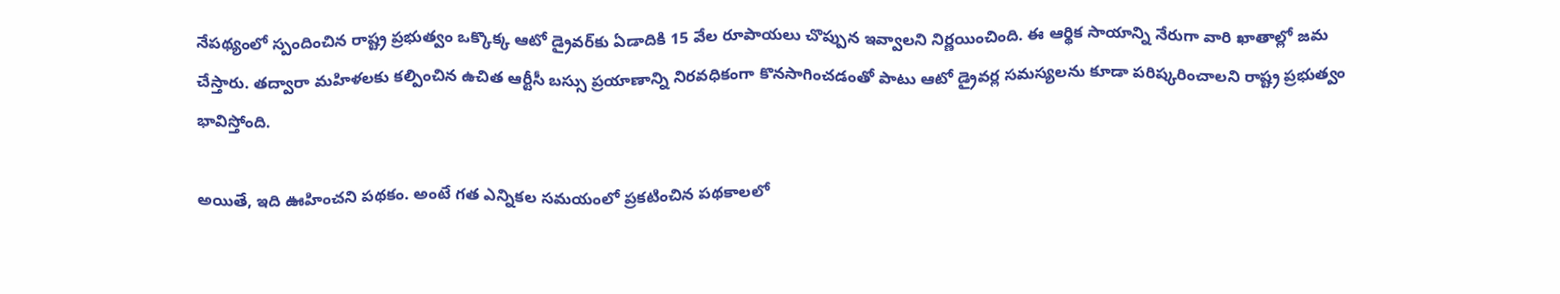నేపథ్యంలో స్పందించిన రాష్ట్ర ప్రభుత్వం ఒక్కొక్క ఆటో డ్రైవర్‌కు ఏడాదికి 15 వేల రూపాయలు చొప్పున ఇవ్వాలని నిర్ణయించింది. ఈ ఆర్థిక సాయాన్ని నేరుగా వారి ఖాతాల్లో జమ చేస్తారు. తద్వారా మహిళలకు కల్పించిన ఉచిత ఆర్టీసీ బస్సు ప్రయాణాన్ని నిరవధికంగా కొనసాగించడంతో పాటు ఆటో డ్రైవర్ల సమస్యలను కూడా పరిష్కరించాలని రాష్ట్ర ప్రభుత్వం భావిస్తోంది.

అయితే, ఇది ఊహించని పథకం. అంటే గత ఎన్నికల సమయంలో ప్రకటించిన పథకాలలో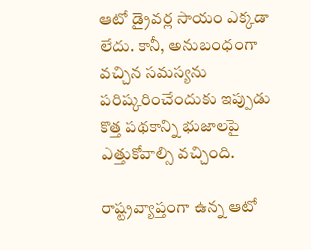ఆటో డ్రైవర్ల సాయం ఎక్కడా లేదు. కానీ, అనుబంధంగా వచ్చిన సమస్యను పరిష్కరించేందుకు ఇప్పుడు కొత్త పథకాన్ని భుజాలపై ఎత్తుకోవాల్సి వచ్చింది.

రాష్ట్రవ్యాప్తంగా ఉన్న ఆటో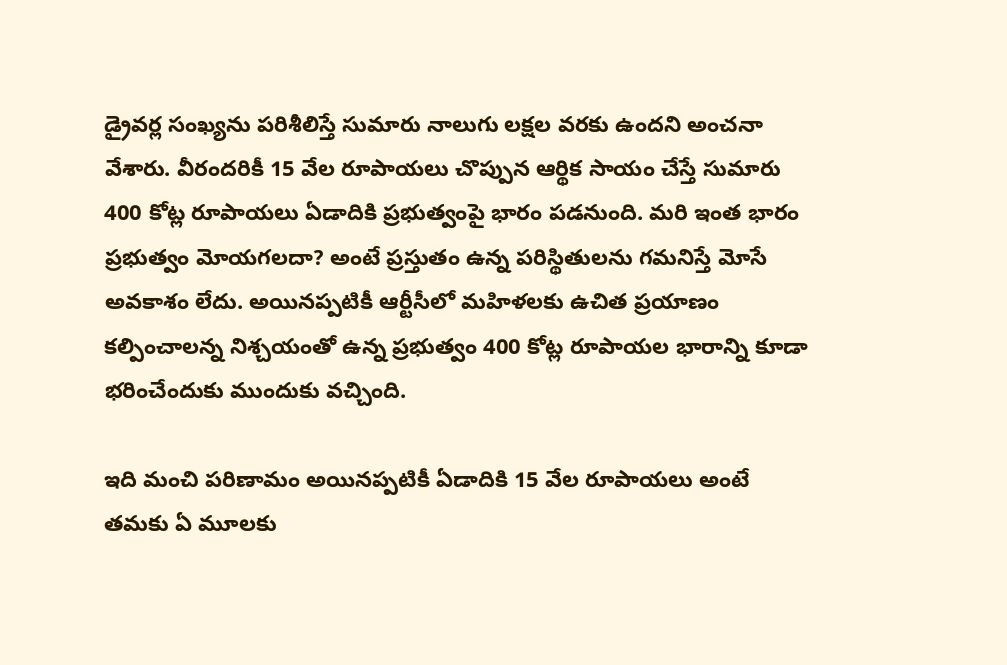డ్రైవర్ల సంఖ్యను పరిశీలిస్తే సుమారు నాలుగు లక్షల వరకు ఉందని అంచనా వేశారు. వీరందరికీ 15 వేల రూపాయలు చొప్పున ఆర్థిక సాయం చేస్తే సుమారు 400 కోట్ల రూపాయలు ఏడాదికి ప్రభుత్వంపై భారం పడనుంది. మరి ఇంత భారం ప్రభుత్వం మోయగలదా? అంటే ప్రస్తుతం ఉన్న పరిస్థితులను గమనిస్తే మోసే అవకాశం లేదు. అయినప్పటికీ ఆర్టీసీలో మహిళలకు ఉచిత ప్రయాణం కల్పించాలన్న నిశ్చయంతో ఉన్న ప్రభుత్వం 400 కోట్ల రూపాయల భారాన్ని కూడా భరించేందుకు ముందుకు వచ్చింది.

ఇది మంచి పరిణామం అయినప్పటికీ ఏడాదికి 15 వేల రూపాయలు అంటే తమకు ఏ మూలకు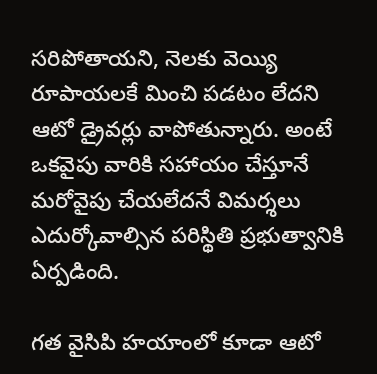సరిపోతాయని, నెలకు వెయ్యి రూపాయలకే మించి పడటం లేదని ఆటో డ్రైవర్లు వాపోతున్నారు. అంటే ఒకవైపు వారికి సహాయం చేస్తూనే మరోవైపు చేయలేదనే విమర్శలు ఎదుర్కోవాల్సిన పరిస్థితి ప్రభుత్వానికి ఏర్పడింది.

గత వైసిపి హయాంలో కూడా ఆటో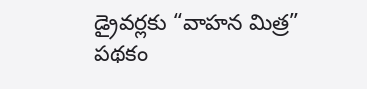డ్రైవర్లకు “వాహన మిత్ర” పథకం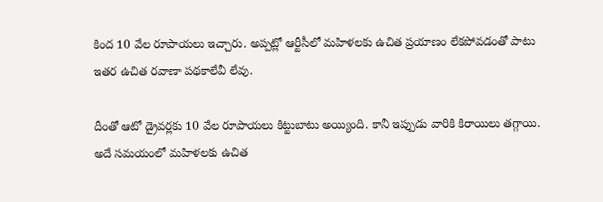కింద 10 వేల రూపాయలు ఇచ్చారు. అప్పట్లో ఆర్టీసీలో మహిళలకు ఉచిత ప్రయాణం లేకపోవడంతో పాటు ఇతర ఉచిత రవాణా పథకాలేవీ లేవు.

దీంతో ఆటో డ్రైవర్లకు 10 వేల రూపాయలు కిట్టుబాటు అయ్యింది. కానీ ఇప్పుడు వారికి కిరాయిలు తగ్గాయి. అదే సమయంలో మహిళలకు ఉచిత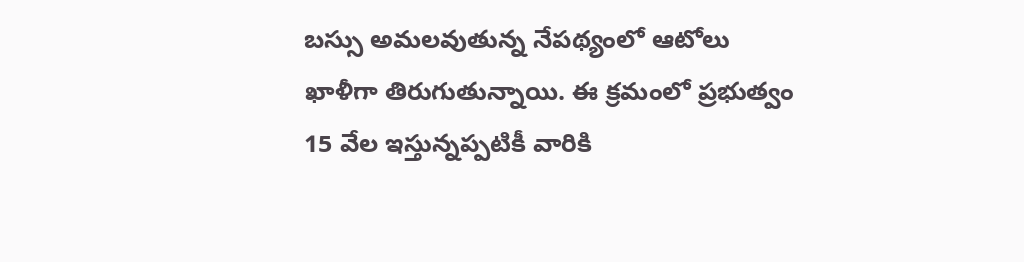బస్సు అమలవుతున్న నేపథ్యంలో ఆటోలు ఖాళీగా తిరుగుతున్నాయి. ఈ క్రమంలో ప్రభుత్వం 15 వేల ఇస్తున్నప్పటికీ వారికి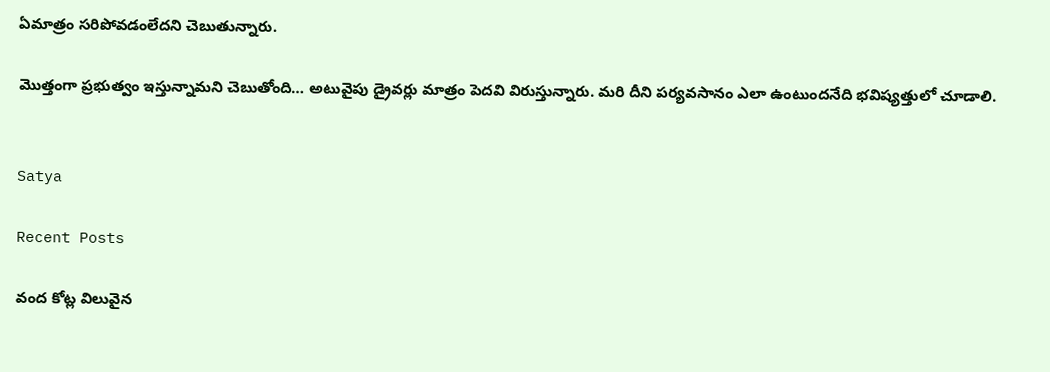ఏమాత్రం సరిపోవడంలేదని చెబుతున్నారు.

మొత్తంగా ప్రభుత్వం ఇస్తున్నామని చెబుతోంది… అటువైపు డ్రైవర్లు మాత్రం పెదవి విరుస్తున్నారు. మరి దీని పర్యవసానం ఎలా ఉంటుందనేది భవిష్యత్తులో చూడాలి.


Satya

Recent Posts

వంద కోట్ల విలువైన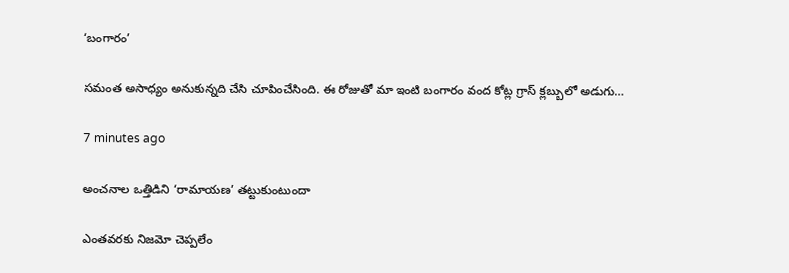‘బంగారం’

సమంత అసాధ్యం అనుకున్నది చేసి చూపించేసింది. ఈ రోజుతో మా ఇంటి బంగారం వంద కోట్ల గ్రాస్ క్లబ్బులో అడుగు…

7 minutes ago

అంచనాల ఒత్తిడిని ‘రామాయణ’ తట్టుకుంటుందా

ఎంతవరకు నిజమో చెప్పలేం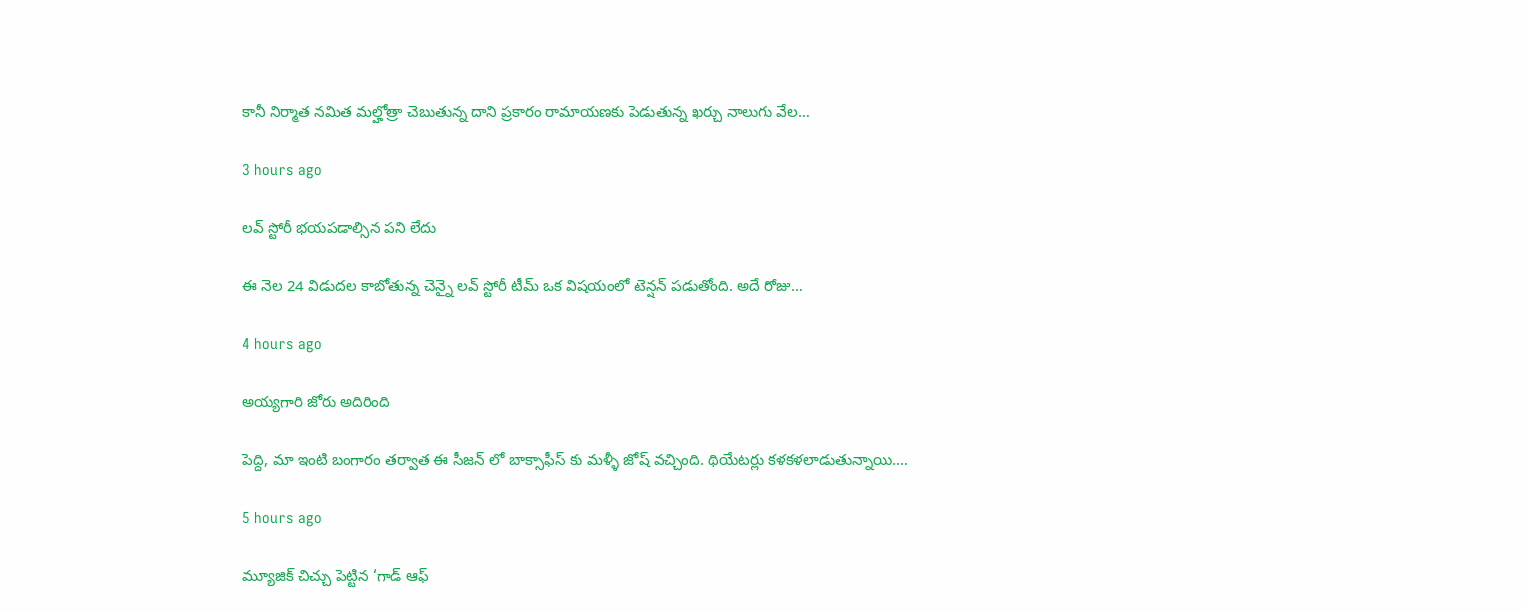కానీ నిర్మాత నమిత మల్హోత్రా చెబుతున్న దాని ప్రకారం రామాయణకు పెడుతున్న ఖర్చు నాలుగు వేల…

3 hours ago

లవ్ స్టోరీ భయపడాల్సిన పని లేదు

ఈ నెల 24 విడుదల కాబోతున్న చెన్నై లవ్ స్టోరీ టీమ్ ఒక విషయంలో టెన్షన్ పడుతోంది. అదే రోజు…

4 hours ago

అయ్యగారి జోరు అదిరింది

పెద్ది, మా ఇంటి బంగారం తర్వాత ఈ సీజన్ లో బాక్సాఫీస్ కు మళ్ళీ జోష్ వచ్చింది. థియేటర్లు కళకళలాడుతున్నాయి.…

5 hours ago

మ్యూజిక్ చిచ్చు పెట్టిన ‘గాడ్ ఆఫ్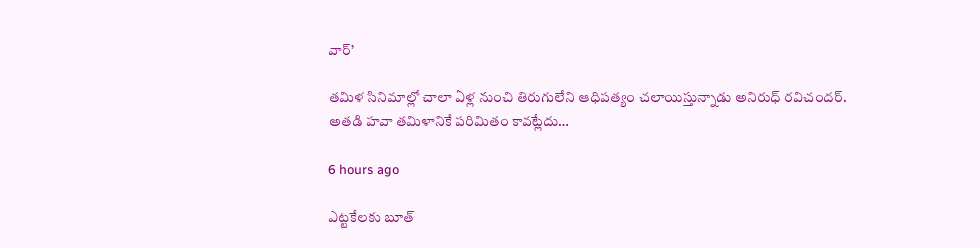వార్’

తమిళ సినిమాల్లో చాలా ఏళ్ల నుంచి తిరుగులేని ఆధిపత్యం చలాయిస్తున్నాడు అనిరుధ్ రవిచందర్. అతడి హవా తమిళానికే పరిమితం కావట్లేదు…

6 hours ago

ఎట్టకేలకు బూత్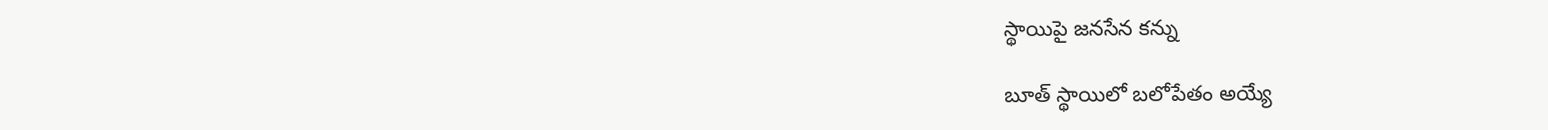స్థాయిపై జనసేన కన్ను

బూత్ స్థాయిలో బ‌లోపేతం అయ్యే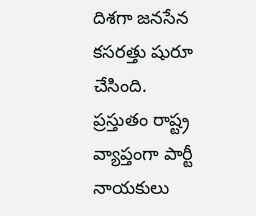దిశ‌గా జ‌న‌సేన క‌స‌ర‌త్తు షురూ చేసింది. ప్ర‌స్తుతం రాష్ట్ర వ్యాప్తంగా పార్టీ నాయ‌కులు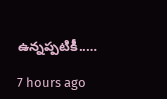ఉన్న‌ప్ప‌టికీ..…

7 hours ago